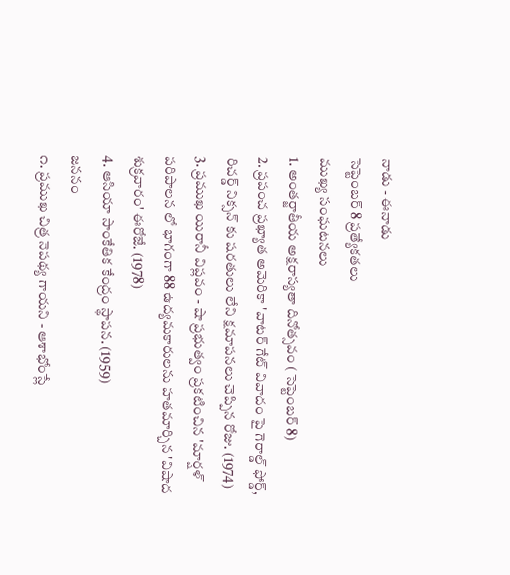నాడు - ఈనాడు
సెప్టెంబర్ 8 ప్రత్యేకతలు
ముఖ్య సంఘటనలు
1. అంతర్జాతీయ అక్షరాస్యతా దినోత్సవం ( సెప్టెంబర్ 8)
2. ప్రపంచ ప్రఖ్యాత అమెరికా 'వాటర్ గేట్ వివాదం పై గెరాల్డ్ ఫోర్డ్, రిచర్డ్ నిక్సన్ కు షరతులు లేని క్షమాపనలు చెప్పిన రోజు. (1974)
3. ప్రముఖ యిరానీ విప్లవం - షా ప్రభుత్వం ప్రకటించిన 'మార్షళ్ పరిపాలన లో భాగంగా 88 ఉద్యమకారులను హతమార్చిన 'విషాద శుక్రవారం' ఈరోజే. (1978)
4. ఆసియా సాంకేతిక కేంద్రం స్థాపన. (1959)
జననం
౧. ప్రముఖ చిత్ర నెపథ్య గాయని - ఆశాభోంస్లే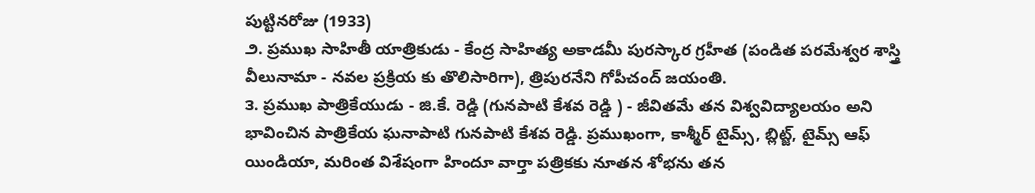పుట్టినరోజు (1933)
౨. ప్రముఖ సాహితీ యాత్రికుడు - కేంద్ర సాహిత్య అకాడమీ పురస్కార గ్రహీత (పండిత పరమేశ్వర శాస్త్రి వీలునామా - నవల ప్రక్రియ కు తొలిసారిగా), త్రిపురనేని గోపీచంద్ జయంతి.
౩. ప్రముఖ పాత్రికేయుడు - జి.కే. రెడ్డి (గునపాటి కేశవ రెడ్డి ) - జీవితమే తన విశ్వవిద్యాలయం అని భావించిన పాత్రికేయ ఘనాపాటి గునపాటి కేశవ రెడ్డి. ప్రముఖంగా, కాశ్మీర్ టైమ్స్, బ్లిట్జ్, టైమ్స్ ఆఫ్ యిండియా, మరింత విశేషంగా హిందూ వార్తా పత్రికకు నూతన శోభను తన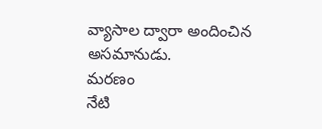వ్యాసాల ద్వారా అందించిన అసమానుడు.
మరణం
నేటి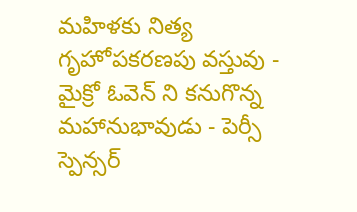మహిళకు నిత్య గృహోపకరణపు వస్తువు - మైక్రో ఓవెన్ ని కనుగొన్న మహానుభావుడు - పెర్సీ స్పెన్సర్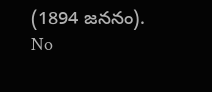(1894 జననం).
No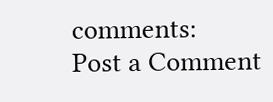comments:
Post a Comment